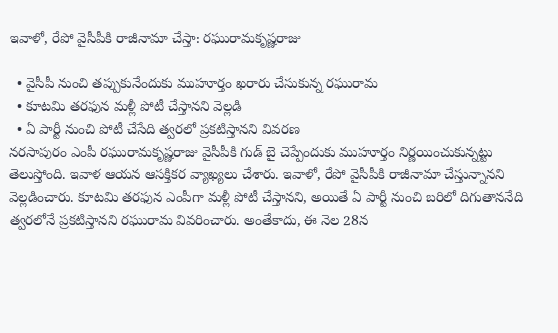ఇవాళో, రేపో వైసీపీకి రాజీనామా చేస్తా: రఘురామకృష్ణరాజు

  • వైసీపీ నుంచి తప్పుకునేందుకు ముహూర్తం ఖరారు చేసుకున్న రఘురామ
  • కూటమి తరఫున మళ్లీ పోటీ చేస్తానని వెల్లడి
  • ఏ పార్టీ నుంచి పోటీ చేసేది త్వరలో ప్రకటిస్తానని వివరణ
నరసాపురం ఎంపీ రఘురామకృష్ణరాజు వైసీపీకి గుడ్ బై చెప్పేందుకు ముహూర్తం నిర్ణయించుకున్నట్టు తెలుస్తోంది. ఇవాళ ఆయన ఆసక్తికర వ్యాఖ్యలు చేశారు. ఇవాళో, రేపో వైసీపీకి రాజీనామా చేస్తున్నానని వెల్లడించారు. కూటమి తరఫున ఎంపీగా మళ్లీ పోటీ చేస్తానని, అయితే ఏ పార్టీ నుంచి బరిలో దిగుతాననేది త్వరలోనే ప్రకటిస్తానని రఘురామ వివరించారు. అంతేకాదు, ఈ నెల 28న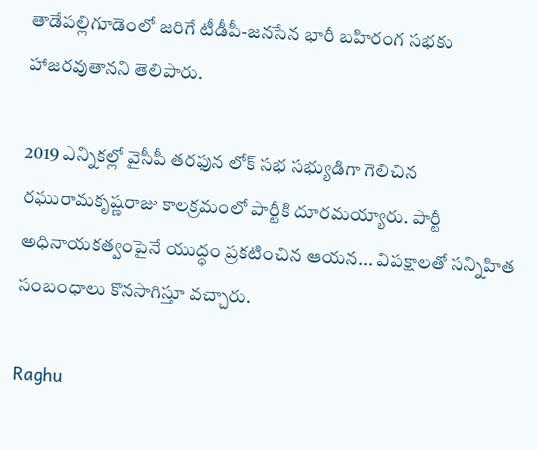తాడేపల్లిగూడెంలో జరిగే టీడీపీ-జనసేన భారీ బహిరంగ సభకు హాజరవుతానని తెలిపారు.

2019 ఎన్నికల్లో వైసీపీ తరఫున లోక్ సభ సభ్యుడిగా గెలిచిన రఘురామకృష్ణరాజు కాలక్రమంలో పార్టీకి దూరమయ్యారు. పార్టీ అధినాయకత్వంపైనే యుద్ధం ప్రకటించిన ఆయన... విపక్షాలతో సన్నిహిత సంబంధాలు కొనసాగిస్తూ వచ్చారు.

Raghu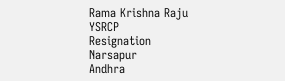Rama Krishna Raju
YSRCP
Resignation
Narsapur
Andhra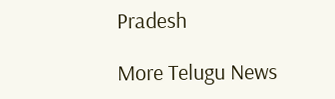Pradesh

More Telugu News